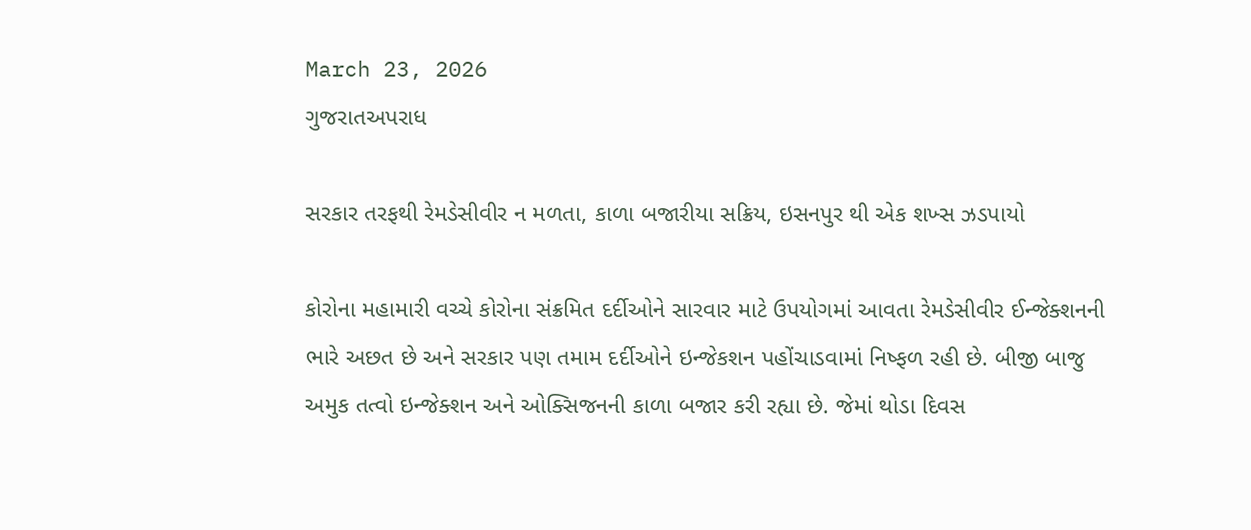March 23, 2026
ગુજરાતઅપરાધ

સરકાર તરફથી રેમડેસીવીર ન મળતા, કાળા બજારીયા સક્રિય, ઇસનપુર થી એક શખ્સ ઝડપાયો

કોરોના મહામારી વચ્ચે કોરોના સંક્રમિત દર્દીઓને સારવાર માટે ઉપયોગમાં આવતા રેમડેસીવીર ઈન્જેક્શનની ભારે અછત છે અને સરકાર પણ તમામ દર્દીઓને ઇન્જેકશન પહોંચાડવામાં નિષ્ફળ રહી છે. બીજી બાજુ અમુક તત્વો ઇન્જેક્શન અને ઓક્સિજનની કાળા બજાર કરી રહ્યા છે. જેમાં થોડા દિવસ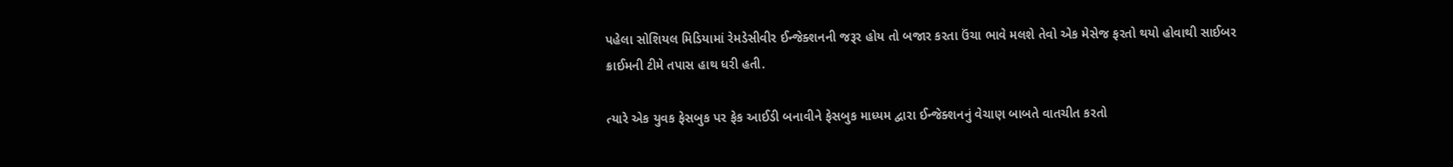પહેલા સોશિયલ મિડિયામાં રેમડેસીવીર ઈન્જેક્શનની જરૂર હોય તો બજાર કરતા ઉંચા ભાવે મલશે તેવો એક મેસેજ ફરતો થયો હોવાથી સાઈબર ક્રાઈમની ટીમે તપાસ હાથ ધરી હતી.

ત્યારે એક યુવક ફેસબુક પર ફેક આઈડી બનાવીને ફેસબુક માધ્યમ દ્વારા ઈન્જેક્શનનું વેચાણ બાબતે વાતચીત કરતો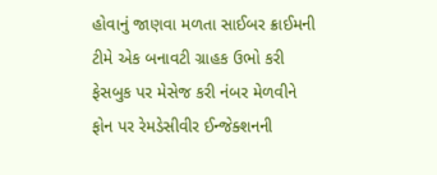હોવાનું જાણવા મળતા સાઈબર ક્રાઈમની ટીમે એક બનાવટી ગ્રાહક ઉભો કરી ફેસબુક પર મેસેજ કરી નંબર મેળવીને ફોન પર રેમડેસીવીર ઈન્જેક્શનની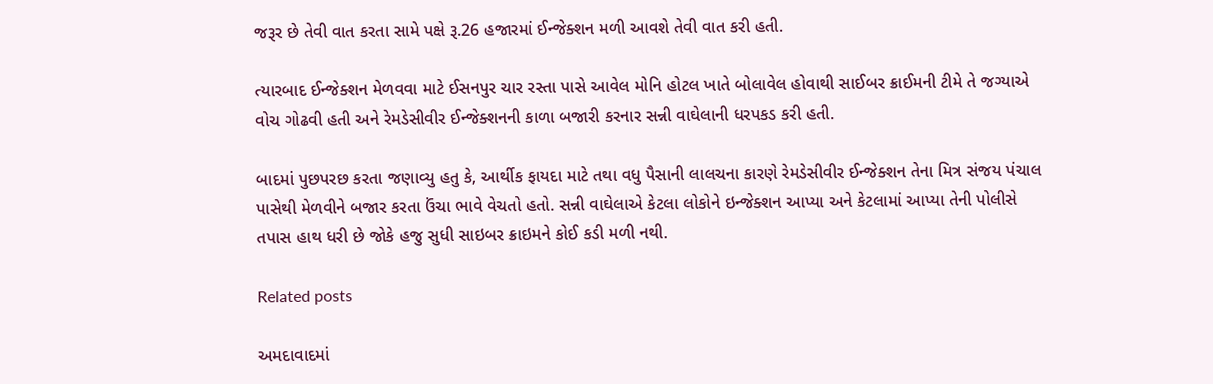જરૂર છે તેવી વાત કરતા સામે પક્ષે રૂ.26 હજારમાં ઈન્જેક્શન મળી આવશે તેવી વાત કરી હતી.

ત્યારબાદ ઈન્જેક્શન મેળવવા માટે ઈસનપુર ચાર રસ્તા પાસે આવેલ મોનિ હોટલ ખાતે બોલાવેલ હોવાથી સાઈબર ક્રાઈમની ટીમે તે જગ્યાએ વોચ ગોઢવી હતી અને રેમડેસીવીર ઈન્જેક્શનની કાળા બજારી કરનાર સન્ની વાઘેલાની ધરપકડ કરી હતી.

બાદમાં પુછપરછ કરતા જણાવ્યુ હતુ કે, આર્થીક ફાયદા માટે તથા વધુ પૈસાની લાલચના કારણે રેમડેસીવીર ઈન્જેક્શન તેના મિત્ર સંજય પંચાલ પાસેથી મેળવીને બજાર કરતા ઉંચા ભાવે વેચતો હતો. સન્ની વાઘેલાએ કેટલા લોકોને ઇન્જેક્શન આપ્યા અને કેટલામાં આપ્યા તેની પોલીસે તપાસ હાથ ધરી છે જોકે હજુ સુધી સાઇબર ક્રાઇમને કોઈ કડી મળી નથી.

Related posts

અમદાવાદમાં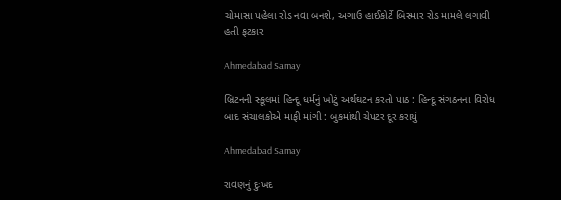ચોમાસા પહેલા રોડ નવા બનશે, અગાઉ હાઈકોર્ટે બિસ્માર રોડ મામલે લગાવી હતી ફટકાર

Ahmedabad Samay

બ્રિટનની સ્કૂલમાં હિન્દૂ ધર્મનું ખોટું અર્થઘટન કરતો પાઠ : હિન્દૂ સંગઠનના વિરોધ બાદ સંચાલકોએ માફી માંગી : બુકમાંથી ચેપટર દૂર કરાયું

Ahmedabad Samay

રાવણનું દુઃખદ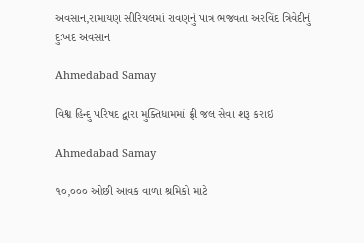અવસાન,રામાયણ સીરિયલમાં રાવણનું પાત્ર ભજવતા અરવિંદ ત્રિવેદીનું દુઃખદ અવસાન

Ahmedabad Samay

વિશ્વ હિન્દુ પરિષદ દ્વારા મુક્તિધામમાં ફ્રી જલ સેવા શરૂ કરાઇ

Ahmedabad Samay

૧૦,૦૦૦ ઓછી આવક વાળા શ્રમિકો માટે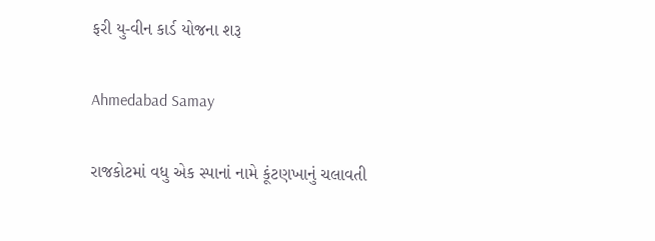ફરી યુ-વીન કાર્ડ યોજના શરૂ

Ahmedabad Samay

રાજકોટમાં વધુ એક સ્પાનાં નામે કૂંટણખાનું ચલાવતી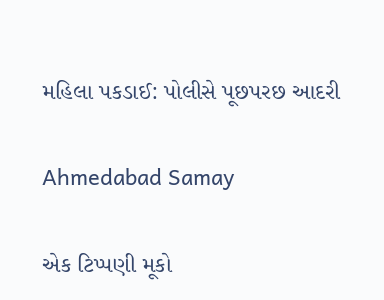મહિલા પકડાઈ: પોલીસે પૂછપરછ આદરી

Ahmedabad Samay

એક ટિપ્પણી મૂકો